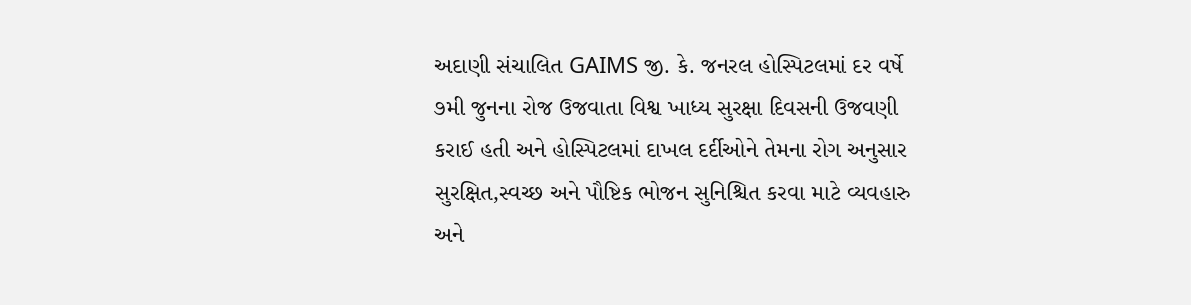અદાણી સંચાલિત GAIMS જી. કે. જનરલ હોસ્પિટલમાં દર વર્ષે ૭મી જુનના રોજ ઉજવાતા વિશ્વ ખાધ્ય સુરક્ષા દિવસની ઉજવણી કરાઈ હતી અને હોસ્પિટલમાં દાખલ દર્દીઓને તેમના રોગ અનુસાર સુરક્ષિત,સ્વચ્છ અને પૌષ્ટિક ભોજન સુનિશ્ચિત કરવા માટે વ્યવહારુ અને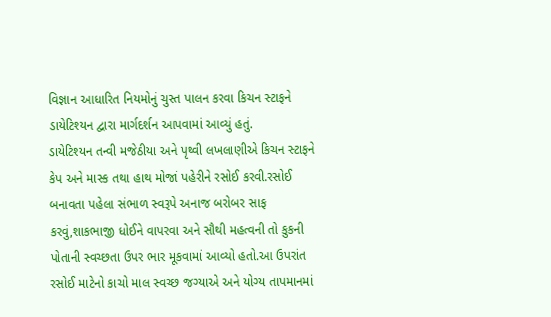વિજ્ઞાન આધારિત નિયમોનું ચુસ્ત પાલન કરવા કિચન સ્ટાફને ડાયેટિશ્યન દ્વારા માર્ગદર્શન આપવામાં આવ્યું હતું.
ડાયેટિશ્યન તન્વી મજેઠીયા અને પૃથ્વી લખલાણીએ કિચન સ્ટાફને કેપ અને માસ્ક તથા હાથ મોજાં પહેરીને રસોઈ કરવી.રસોઈ બનાવતા પહેલા સંભાળ સ્વરૂપે અનાજ બરોબર સાફ કરવું,શાકભાજી ધોઈને વાપરવા અને સૌથી મહત્વની તો કુકની પોતાની સ્વચ્છતા ઉપર ભાર મૂકવામાં આવ્યો હતો.આ ઉપરાંત રસોઈ માટેનો કાચો માલ સ્વચ્છ જગ્યાએ અને યોગ્ય તાપમાનમાં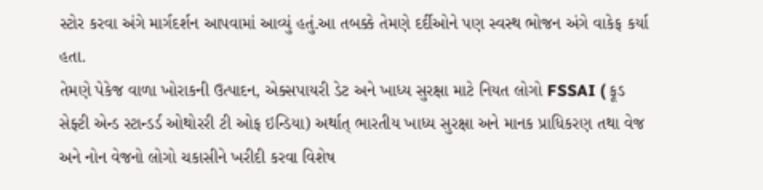સ્ટોર કરવા અંગે માર્ગદર્શન આપવામાં આવ્યું હતું.આ તબક્કે તેમણે દર્દીઓને પણ સ્વસ્થ ભોજન અંગે વાકેફ કર્યા હતા.
તેમણે પેકેજ વાળા ખોરાકની ઉત્પાદન, એક્સપાયરી ડેટ અને ખાધ્ય સુરક્ષા માટે નિયત લોગો FSSAI ( ફૂડ સેફ્ટી એન્ડ સ્ટાન્ડર્ડ ઓથોરરી ટી ઓફ ઇન્ડિયા) અર્થાત્ ભારતીય ખાધ્ય સુરક્ષા અને માનક પ્રાધિકરણ તથા વેજ અને નોન વેજનો લોગો ચકાસીને ખરીદી કરવા વિશેષ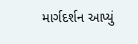માર્ગદર્શન આપ્યું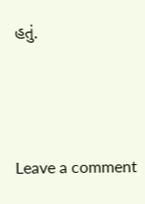હતું.





Leave a comment